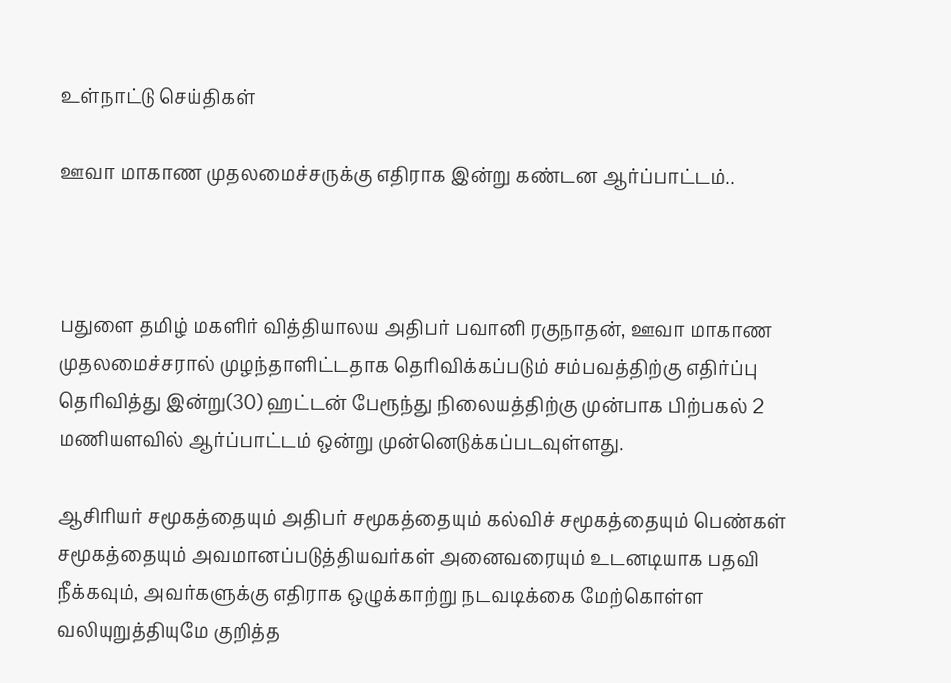உள்நாட்டு செய்திகள்

ஊவா மாகாண முதலமைச்சருக்கு எதிராக இன்று கண்டன ஆர்ப்பாட்டம்..



பதுளை தமிழ் மகளிர் வித்தியாலய அதிபர் பவானி ரகுநாதன், ஊவா மாகாண முதலமைச்சரால் முழந்தாளிட்டதாக தெரிவிக்கப்படும் சம்பவத்திற்கு எதிர்ப்பு தெரிவித்து இன்று(30) ஹட்டன் பேரூந்து நிலையத்திற்கு முன்பாக பிற்பகல் 2 மணியளவில் ஆர்ப்பாட்டம் ஒன்று முன்னெடுக்கப்படவுள்ளது.

ஆசிரியர் சமூகத்தையும் அதிபர் சமூகத்தையும் கல்விச் சமூகத்தையும் பெண்கள் சமூகத்தையும் அவமானப்படுத்தியவர்கள் அனைவரையும் உடனடியாக பதவி நீக்கவும், அவர்களுக்கு எதிராக ஒழுக்காற்று நடவடிக்கை மேற்கொள்ள வலியுறுத்தியுமே குறித்த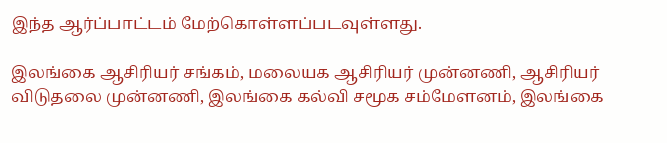இந்த ஆர்ப்பாட்டம் மேற்கொள்ளப்படவுள்ளது.

இலங்கை ஆசிரியர் சங்கம், மலையக ஆசிரியர் முன்னணி, ஆசிரியர் விடுதலை முன்னணி, இலங்கை கல்வி சமூக சம்மேளனம், இலங்கை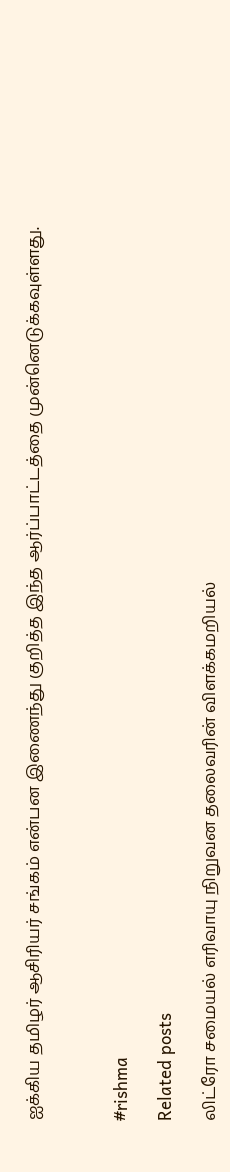ஐக்கிய தமிழர் ஆசிரியர் சங்கம் என்பன இணைந்து குறித்த இந்த ஆர்ப்பாட்டத்தை முன்னெடுக்கவுள்ளது.



#rishma

Related posts

லிட்ரோ சமையல் எரிவாயு நிறுவன தலைவரின் விளக்கமறியல்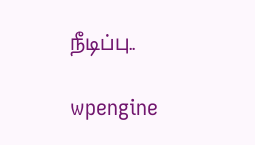நீடிப்பு..

wpengine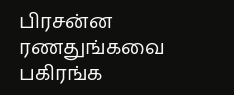பிரசன்ன ரணதுங்கவை பகிரங்க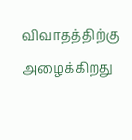விவாதத்திற்கு அழைக்கிறது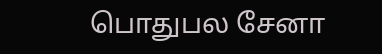பொதுபல சேனா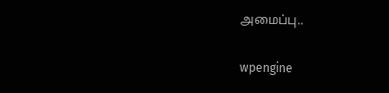அமைப்பு..

wpengine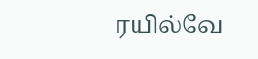ரயில்வே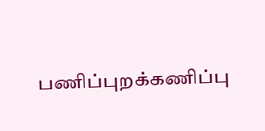பணிப்புறக்கணிப்பு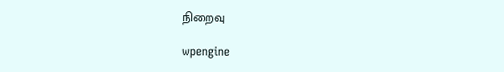நிறைவு

wpengine